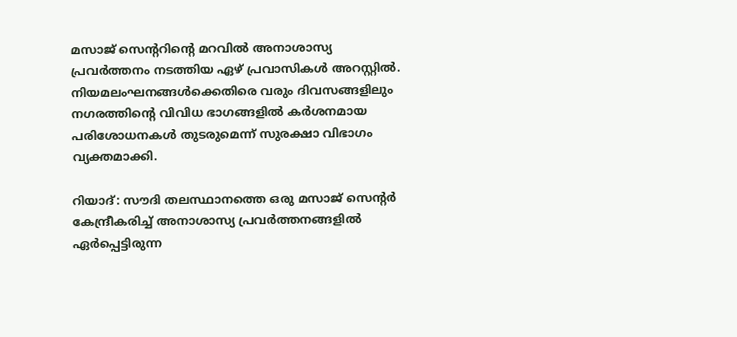മസാജ് സെന്‍ററിന്‍റെ മറവിൽ അനാശാസ്യ പ്രവർത്തനം നടത്തിയ ഏഴ് പ്രവാസികൾ അറസ്റ്റിൽ. നിയമലംഘനങ്ങൾക്കെതിരെ വരും ദിവസങ്ങളിലും നഗരത്തിന്‍റെ വിവിധ ഭാഗങ്ങളിൽ കർശനമായ പരിശോധനകൾ തുടരുമെന്ന് സുരക്ഷാ വിഭാഗം വ്യക്തമാക്കി.

റിയാദ്: സൗദി തലസ്ഥാനത്തെ ഒരു മസാജ് സെന്‍റർ കേന്ദ്രീകരിച്ച് അനാശാസ്യ പ്രവർത്തനങ്ങളിൽ ഏർപ്പെട്ടിരുന്ന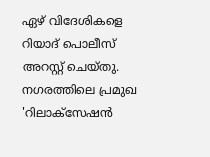ഏഴ് വിദേശികളെ റിയാദ് പൊലീസ് അറസ്റ്റ് ചെയ്തു. നഗരത്തിലെ പ്രമുഖ 'റിലാക്സേഷൻ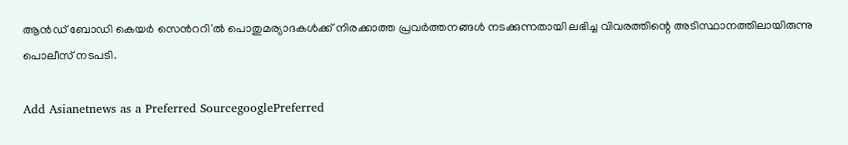ആൻഡ് ബോഡി കെയർ സെന്‍ററി'ൽ പൊതുമര്യാദകൾക്ക് നിരക്കാത്ത പ്രവർത്തനങ്ങൾ നടക്കുന്നതായി ലഭിച്ച വിവരത്തിന്റെ അടിസ്ഥാനത്തിലായിരുന്നു പൊലീസ് നടപടി.

Add Asianetnews as a Preferred SourcegooglePreferred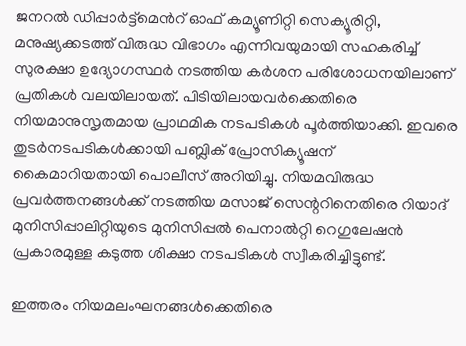ജനറൽ ഡിപ്പാർട്ട്‌മെന്‍റ് ഓഫ് കമ്യൂണിറ്റി സെക്യൂരിറ്റി, മനുഷ്യക്കടത്ത് വിരുദ്ധ വിഭാഗം എന്നിവയുമായി സഹകരിച്ച് സുരക്ഷാ ഉദ്യോഗസ്ഥർ നടത്തിയ കർശന പരിശോധനയിലാണ് പ്രതികൾ വലയിലായത്. പിടിയിലായവർക്കെതിരെ നിയമാനുസൃതമായ പ്രാഥമിക നടപടികൾ പൂർത്തിയാക്കി. ഇവരെ തുടർനടപടികൾക്കായി പബ്ലിക് പ്രോസിക്യൂഷന് കൈമാറിയതായി പൊലീസ് അറിയിച്ചു. നിയമവിരുദ്ധ പ്രവർത്തനങ്ങൾക്ക് നടത്തിയ മസാജ് സെന്ററിനെതിരെ റിയാദ് മുനിസിപ്പാലിറ്റിയുടെ മുനിസിപ്പൽ പെനാൽറ്റി റെഗുലേഷൻ പ്രകാരമുള്ള കടുത്ത ശിക്ഷാ നടപടികൾ സ്വീകരിച്ചിട്ടുണ്ട്.

ഇത്തരം നിയമലംഘനങ്ങൾക്കെതിരെ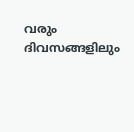വരും ദിവസങ്ങളിലും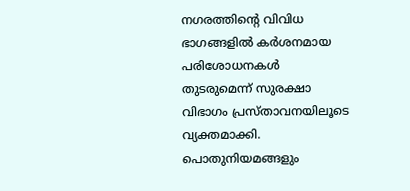നഗരത്തിന്‍റെ വിവിധ ഭാഗങ്ങളിൽ കർശനമായ പരിശോധനകൾ തുടരുമെന്ന് സുരക്ഷാ വിഭാഗം പ്രസ്താവനയിലൂടെ വ്യക്തമാക്കി. പൊതുനിയമങ്ങളും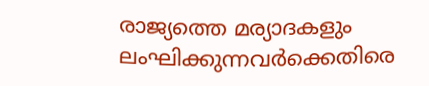രാജ്യത്തെ മര്യാദകളും ലംഘിക്കുന്നവർക്കെതിരെ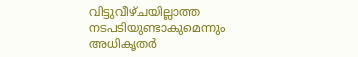വിട്ടുവീഴ്ചയില്ലാത്ത നടപടിയുണ്ടാകുമെന്നും അധികൃതർ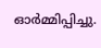ഓർമ്മിപ്പിച്ചു.